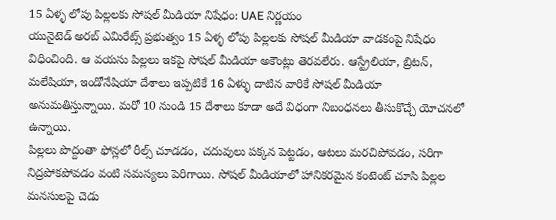15 ఏళ్ళ లోపు పిల్లలకు సోషల్ మీడియా నిషేధం: UAE నిర్ణయం
యునైటెడ్ అరబ్ ఎమిరేట్స్ ప్రభుత్వం 15 ఏళ్ళ లోపు పిల్లలకు సోషల్ మీడియా వాడకంపై నిషేధం విధించింది. ఆ వయసు పిల్లలు ఇకపై సోషల్ మీడియా అకౌంట్లు తెరవలేరు. ఆస్ట్రేలియా, బ్రిటన్, మలేషియా, ఇండోనేషియా దేశాలు ఇప్పటికే 16 ఏళ్ళు దాటిన వారికే సోషల్ మీడియా అనుమతిస్తున్నాయి. మరో 10 నుండి 15 దేశాలు కూడా అదే విధంగా నిబంధనలు తీసుకొచ్చే యోచనలో ఉన్నాయి.
పిల్లలు పొద్దంతా ఫోన్లలో రీల్స్ చూడడం, చదువులు పక్కన పెట్టడం, ఆటలు మరచిపోవడం, సరిగా నిద్రపోకపోవడం వంటి సమస్యలు పెరిగాయి. సోషల్ మీడియాలో హానికరమైన కంటెంట్ చూసి పిల్లల మనసులపై చెడు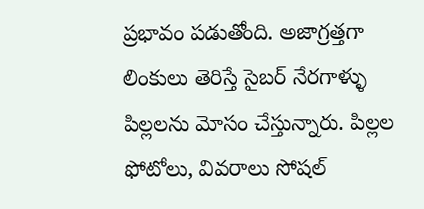ప్రభావం పడుతోంది. అజాగ్రత్తగా లింకులు తెరిస్తే సైబర్ నేరగాళ్ళు పిల్లలను మోసం చేస్తున్నారు. పిల్లల ఫోటోలు, వివరాలు సోషల్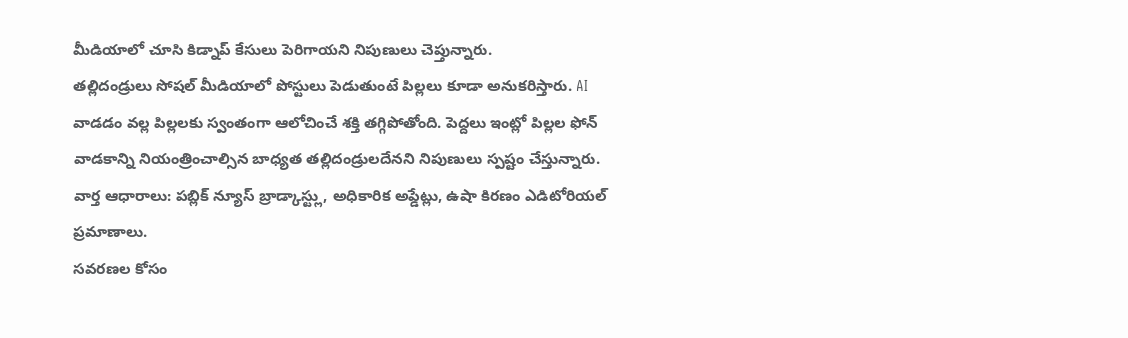మీడియాలో చూసి కిడ్నాప్ కేసులు పెరిగాయని నిపుణులు చెప్తున్నారు.
తల్లిదండ్రులు సోషల్ మీడియాలో పోస్టులు పెడుతుంటే పిల్లలు కూడా అనుకరిస్తారు. AI వాడడం వల్ల పిల్లలకు స్వంతంగా ఆలోచించే శక్తి తగ్గిపోతోంది. పెద్దలు ఇంట్లో పిల్లల ఫోన్ వాడకాన్ని నియంత్రించాల్సిన బాధ్యత తల్లిదండ్రులదేనని నిపుణులు స్పష్టం చేస్తున్నారు.
వార్త ఆధారాలు: పబ్లిక్ న్యూస్ బ్రాడ్కాస్ట్లు, అధికారిక అప్డేట్లు, ఉషా కిరణం ఎడిటోరియల్ ప్రమాణాలు.
సవరణల కోసం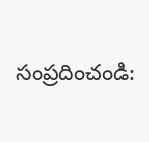సంప్రదించండి: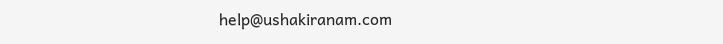help@ushakiranam.com